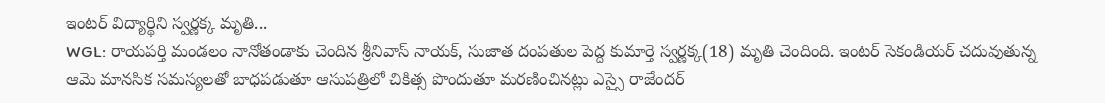ఇంటర్ విద్యార్థిని స్వర్ణక్క మృతి...
WGL: రాయపర్తి మండలం నానోతండాకు చెందిన శ్రీనివాస్ నాయక్, సుజాత దంపతుల పెద్ద కుమార్తె స్వర్ణక్క(18) మృతి చెందింది. ఇంటర్ సెకండియర్ చదువుతున్న ఆమె మానసిక సమస్యలతో బాధపడుతూ ఆసుపత్రిలో చికిత్స పొందుతూ మరణించినట్లు ఎస్సై రాజేందర్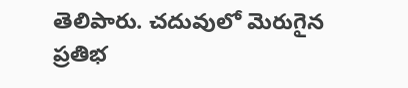తెలిపారు. చదువులో మెరుగైన ప్రతిభ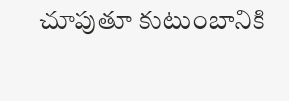చూపుతూ కుటుంబానికి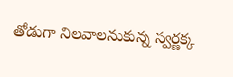తోడుగా నిలవాలనుకున్న స్వర్ణక్క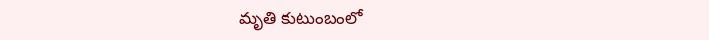మృతి కుటుంబంలో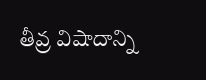తీవ్ర విషాదాన్ని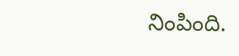నింపింది.